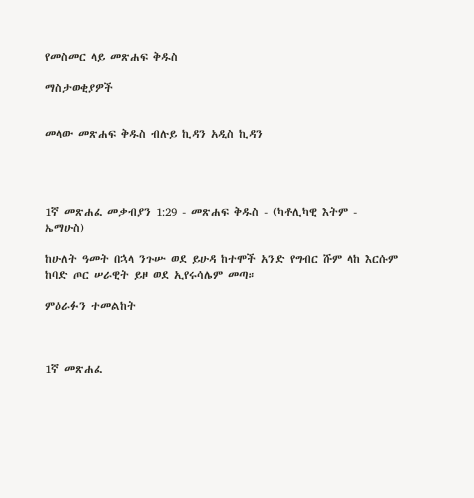የመስመር ላይ መጽሐፍ ቅዱስ

ማስታወቂያዎች


መላው መጽሐፍ ቅዱስ ብሉይ ኪዳን አዲስ ኪዳን




1ኛ መጽሐፈ መቃብያን 1:29 - መጽሐፍ ቅዱስ - (ካቶሊካዊ እትም - ኤማሁስ)

ከሁለት ዓመት በኋላ ንጉሡ ወደ ይሁዳ ከተሞች አንድ የግብር ሹም ላከ እርሱም ከባድ ጦር ሠራዊት ይዞ ወደ ኢየሩሳሌም መጣ።

ምዕራፉን ተመልከት



1ኛ መጽሐፈ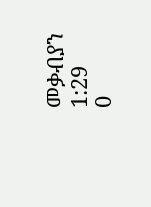መቃብያን 1:29
0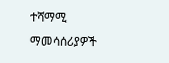ተሻማሚ ማመሳሰሪያዎች